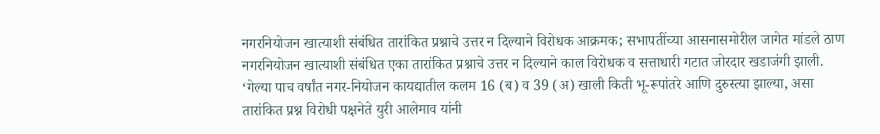नगरनियोजन खात्याशी संबंधित तारांकित प्रश्नाचे उत्तर न दिल्याने विरोधक आक्रमक; सभापतींच्या आसनासमोरील जागेत मांडले ठाण
नगरनियोजन खात्याशी संबंधित एका तारांकित प्रश्नाचे उत्तर न दिल्याने काल विरोधक व सत्ताधारी गटात जोरदार खडाजंगी झाली. ‘गेल्या पाच वर्षांत नगर-नियोजन कायद्यातील कलम 16 (ब) व 39 (अ) खाली किती भू-रूपांतरे आणि दुरुस्त्या झाल्या, असा तारांकित प्रश्न विरोधी पक्षनेते युरी आलेमाव यांनी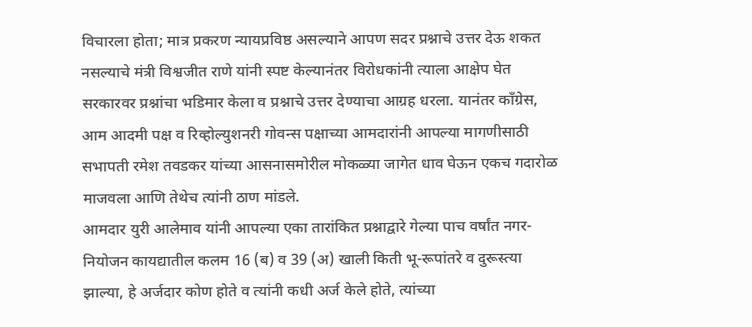विचारला होता; मात्र प्रकरण न्यायप्रविष्ठ असल्याने आपण सदर प्रश्नाचे उत्तर देऊ शकत नसल्याचे मंत्री विश्वजीत राणे यांनी स्पष्ट केल्यानंतर विरोधकांनी त्याला आक्षेप घेत सरकारवर प्रश्नांचा भडिमार केला व प्रश्नाचे उत्तर देण्याचा आग्रह धरला. यानंतर काँग्रेस, आम आदमी पक्ष व रिव्होल्युशनरी गोवन्स पक्षाच्या आमदारांनी आपल्या मागणीसाठी सभापती रमेश तवडकर यांच्या आसनासमोरील मोकळ्या जागेत धाव घेऊन एकच गदारोळ माजवला आणि तेथेच त्यांनी ठाण मांडले.
आमदार युरी आलेमाव यांनी आपल्या एका तारांकित प्रश्नाद्वारे गेल्या पाच वर्षांत नगर-नियोजन कायद्यातील कलम 16 (ब) व 39 (अ) खाली किती भू-रूपांतरे व दुरूस्त्या झाल्या, हे अर्जदार कोण होते व त्यांनी कधी अर्ज केले होते, त्यांच्या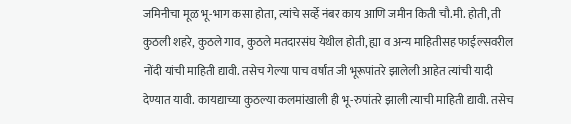जमिनीचा मूळ भू-भाग कसा होता, त्यांचे सर्व्हे नंबर काय आणि जमीन किती चौ.मी. होती, ती कुठली शहरे, कुठले गाव, कुठले मतदारसंघ येथील होती, ह्या व अन्य माहितीसह फाईल्सवरील नोंदी यांची माहिती द्यावी. तसेच गेल्या पाच वर्षांत जी भूरूपांतरे झालेली आहेत त्यांची यादी देण्यात यावी. कायद्याच्या कुठल्या कलमांखाली ही भू-रुपांतरे झाली त्याची माहिती द्यावी. तसेच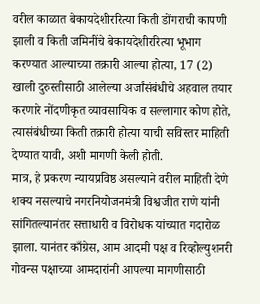वरील काळात बेकायदेशीररित्या किती डोंगराची कापणी झाली व किती जमिनींचे बेकायदेशीररित्या भूभाग करण्यात आल्याच्या तक्रारी आल्या होत्या, 17 (2) खाली दुरुस्तीसाठी आलेल्या अर्जांसंबंधीचे अहवाल तयार करणारे नोंदणीकृत व्यावसायिक व सल्लागार कोण होते, त्यासंबंधीच्या किती तक्रारी होत्या याची सविस्तर माहिती देण्यात यावी, अशी मागणी केली होती.
मात्र, हे प्रकरण न्यायप्रविष्ठ असल्याने वरील माहिती देणे शक्य नसल्याचे नगरनियोजनमंत्री विश्वजीत राणे यांनी सांगितल्यानंतर सत्ताधारी व विरोधक यांच्यात गदारोळ झाला. यानंतर काँग्रेस, आम आदमी पक्ष व रिव्होल्युशनरी गोवन्स पक्षाच्या आमदारांनी आपल्या मागणीसाठी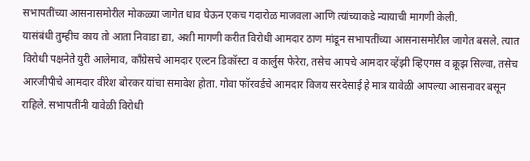सभापतींच्या आसनासमोरील मोकळ्या जागेत धाव घेऊन एकच गदारोळ माजवला आणि त्यांच्याकडे न्यायाची मागणी केली.
यासंबंधी तुम्हीच काय तो आता निवाडा द्या, अशी मागणी करीत विरोधी आमदार ठाण मांडून सभापतींच्या आसनासमोरील जागेत बसले. त्यात विरोधी पक्षनेते युरी आलेमाव, काँग्रेसचे आमदार एल्टन डिकॉस्टा व कार्लुस फेरेरा, तसेच आपचे आमदार व्हेंझी व्हिएगस व क्रूझ सिल्वा, तसेच आरजीपीचे आमदार वीरेश बोरकर यांचा समावेश होता. गोवा फॉरवर्डचे आमदार विजय सरदेसाई हे मात्र यावेळी आपल्या आसनावर बसून राहिले. सभापतींनी यावेळी विरोधी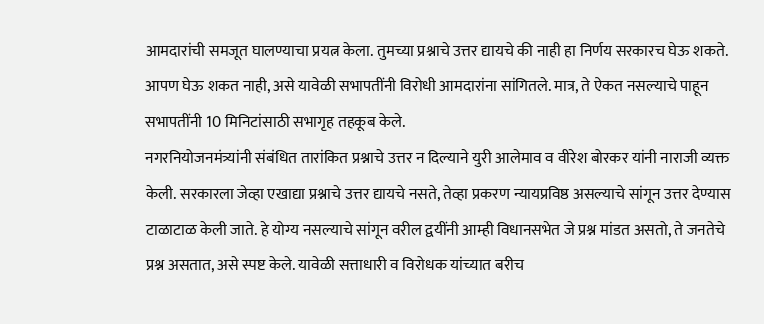आमदारांची समजूत घालण्याचा प्रयत्न केला. तुमच्या प्रश्नाचे उत्तर द्यायचे की नाही हा निर्णय सरकारच घेऊ शकते. आपण घेऊ शकत नाही, असे यावेळी सभापतींनी विरोधी आमदारांना सांगितले. मात्र, ते ऐकत नसल्याचे पाहून सभापतींनी 10 मिनिटांसाठी सभागृह तहकूब केले.
नगरनियोजनमंत्र्यांनी संबंधित तारांकित प्रश्नाचे उत्तर न दिल्याने युरी आलेमाव व वीरेश बोरकर यांनी नाराजी व्यक्त केली. सरकारला जेव्हा एखाद्या प्रश्नाचे उत्तर द्यायचे नसते, तेव्हा प्रकरण न्यायप्रविष्ठ असल्याचे सांगून उत्तर देण्यास टाळाटाळ केली जाते. हे योग्य नसल्याचे सांगून वरील द्वयींनी आम्ही विधानसभेत जे प्रश्न मांडत असतो, ते जनतेचे प्रश्न असतात, असे स्पष्ट केले. यावेळी सत्ताधारी व विरोधक यांच्यात बरीच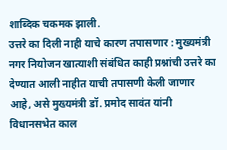शाब्दिक चकमक झाली.
उत्तरे का दिली नाही याचे कारण तपासणार : मुख्यमंत्री
नगर नियोजन खात्याशी संबंधित काही प्रश्नांची उत्तरे का देण्यात आली नाहीत याची तपासणी केली जाणार आहे, असे मुख्यमंत्री डॉ. प्रमोद सावंत यांनी विधानसभेत काल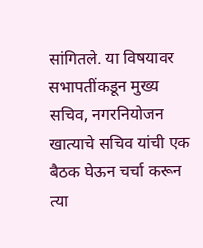सांगितले. या विषयावर सभापतींकडून मुख्य सचिव, नगरनियोजन खात्याचे सचिव यांची एक बैठक घेऊन चर्चा करून त्या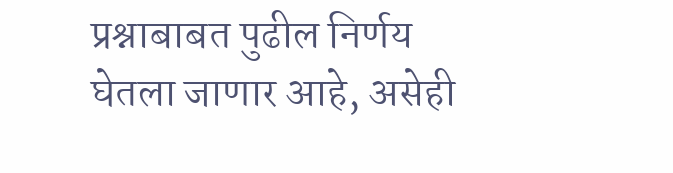प्रश्नाबाबत पुढील निर्णय घेतला जाणार आहे, असेही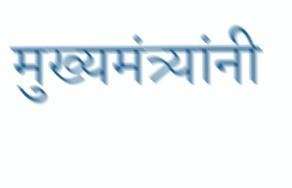मुख्यमंत्र्यांनी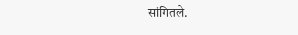सांगितले.